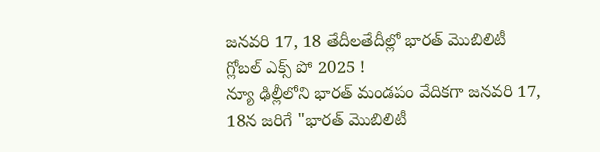జనవరి 17, 18 తేదీలతేదీల్లో భారత్ మొబిలిటీ గ్లోబల్ ఎక్స్ పో 2025 !
న్యూ ఢిల్లీలోని భారత్ మండపం వేదికగా జనవరి 17, 18న జరిగే "భారత్ మొబిలిటీ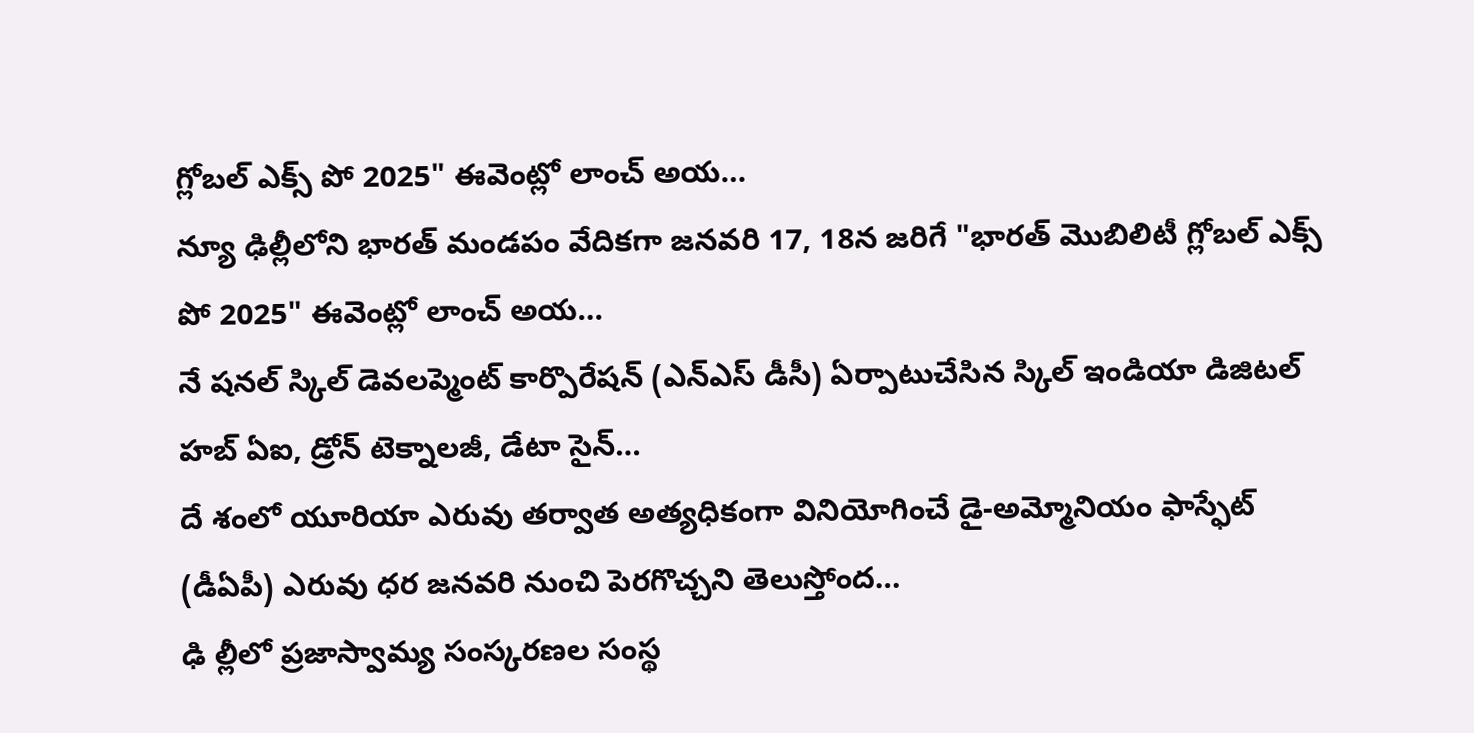గ్లోబల్ ఎక్స్ పో 2025" ఈవెంట్లో లాంచ్ అయ…
న్యూ ఢిల్లీలోని భారత్ మండపం వేదికగా జనవరి 17, 18న జరిగే "భారత్ మొబిలిటీ గ్లోబల్ ఎక్స్ పో 2025" ఈవెంట్లో లాంచ్ అయ…
నే షనల్ స్కిల్ డెవలప్మెంట్ కార్పొరేషన్ (ఎన్ఎస్ డీసీ) ఏర్పాటుచేసిన స్కిల్ ఇండియా డిజిటల్ హబ్ ఏఐ, డ్రోన్ టెక్నాలజీ, డేటా సైన్…
దే శంలో యూరియా ఎరువు తర్వాత అత్యధికంగా వినియోగించే డై-అమ్మోనియం ఫాస్ఫేట్ (డీఏపీ) ఎరువు ధర జనవరి నుంచి పెరగొచ్చని తెలుస్తోంద…
ఢి ల్లీలో ప్రజాస్వామ్య సంస్కరణల సంస్థ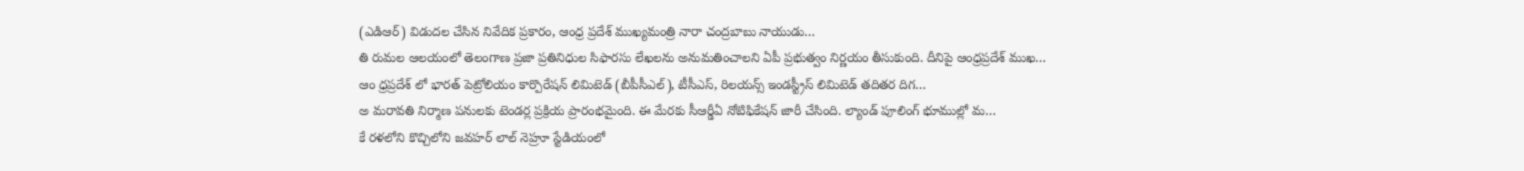(ఎడిఆర్) విడుదల చేసిన నివేదిక ప్రకారం, ఆంధ్ర ప్రదేశ్ ముఖ్యమంత్రి నారా చంద్రబాబు నాయుడు…
తి రుమల ఆలయంలో తెలంగాణ ప్రజా ప్రతినిధుల సిఫారసు లేఖలను అనుమతించాలని ఏపీ ప్రభుత్వం నిర్ణయం తీసుకుంది. దీనిపై ఆంధ్రప్రదేశ్ ముఖ…
ఆం ధ్రప్రదేశ్ లో భారత్ పెట్రోలియం కార్పొరేషన్ లిమిటెడ్ (బీపీసీఎల్), టీసీఎస్, రిలయన్స్ ఇండస్ట్రీస్ లిమిటెడ్ తదితర దిగ…
అ మరావతి నిర్మాణ పనులకు టెండర్ల ప్రక్రియ ప్రారంభమైంది. ఈ మేరకు సీఆర్డీఏ నోటిఫికేషన్ జారీ చేసింది. ల్యాండ్ పూలింగ్ భూముల్లో మ…
కే రళలోని కొచ్చిలోని జవహర్ లాల్ నెహ్రూ స్టేడియంలో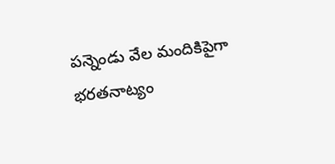పన్నెండు వేల మందికిపైగా భరతనాట్యం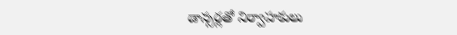డాన్సర్లతో నిర్వాహకులు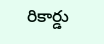రికార్డు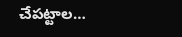చేపట్టాల…